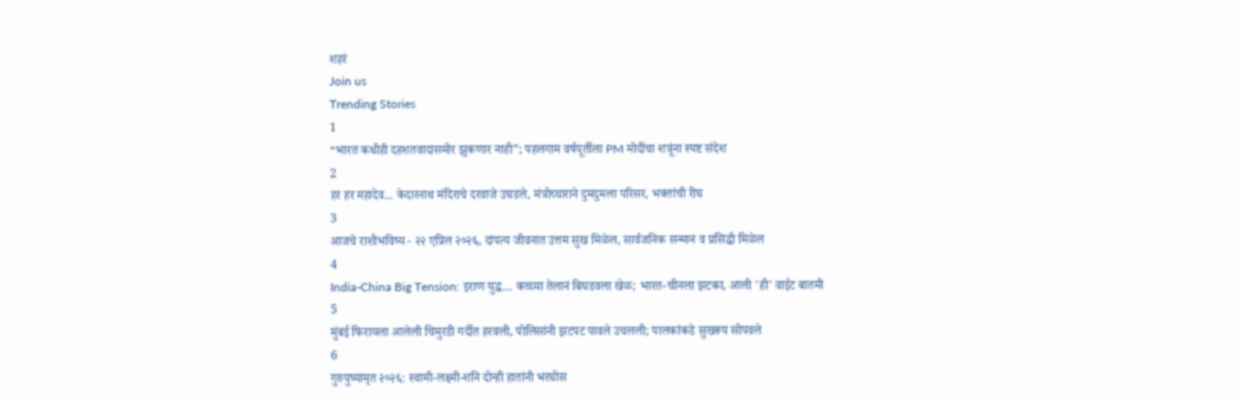शहरं
Join us
Trending Stories
1
“भारत कधीही दहशतवादासमोर झुकणार नाही”; पहलगाम वर्षपूर्तीला PM मोदींचा शत्रूंना स्पष्ट संदेश
2
हर हर महादेव... केदारनाथ मंदिराचे दरवाजे उघडले, मंत्रोच्चाराने दुमदुमला परिसर, भक्तांची रीघ
3
आजचे राशीभविष्य - २२ एप्रिल २०२६, दांपत्य जीवनात उत्तम सुख मिळेल, सार्वजनिक सन्मान व प्रसिद्धी मिळेल
4
India-China Big Tension: इराण युद्ध… कच्च्या तेलानं बिघडवला खेळ; भारत-चीनला झटका, आली 'ही' वाईट बातमी
5
मुंबई फिरायला आलेली चिमुरडी गर्दीत हरवली, पोलिसांनी झटपट पावले उचलली; पालकांकडे सुखरूप सोपवले
6
गुरुपुष्यामृत २०२६: स्वामी-लक्ष्मी-शनि दोन्ही हातांनी भरघोस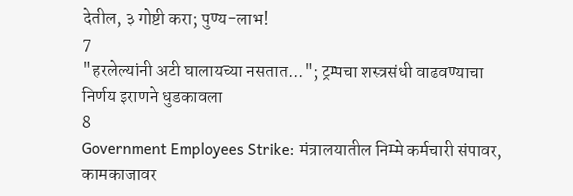देतील, ३ गोष्टी करा; पुण्य-लाभ!
7
"हरलेल्यांनी अटी घालायच्या नसतात..."; ट्रम्पचा शस्त्रसंधी वाढवण्याचा निर्णय इराणने धुडकावला
8
Government Employees Strike: मंत्रालयातील निम्मे कर्मचारी संपावर, कामकाजावर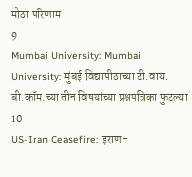मोठा परिणाम
9
Mumbai University: Mumbai University: मुंबई विद्यापीठाच्या टी.वाय. बी.कॉम.च्या तीन विषयांच्या प्रश्नपत्रिका फुटल्या
10
US-Iran Ceasefire: इराण-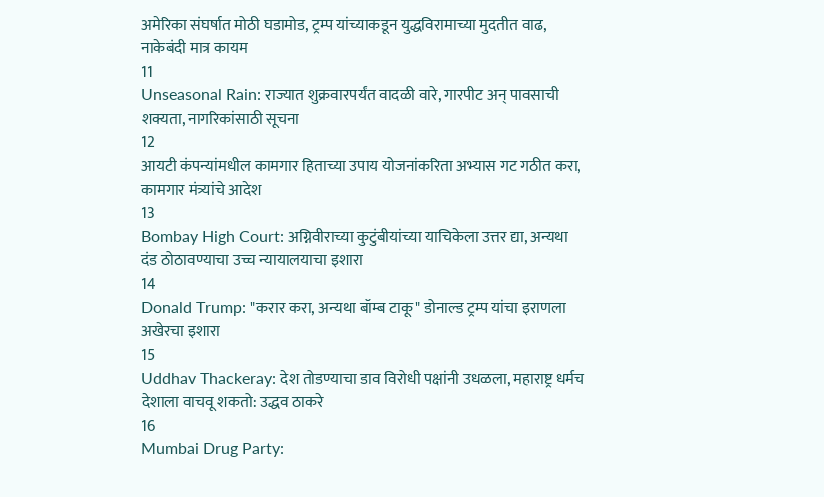अमेरिका संघर्षात मोठी घडामोड, ट्रम्प यांच्याकडून युद्धविरामाच्या मुदतीत वाढ, नाकेबंदी मात्र कायम
11
Unseasonal Rain: राज्यात शुक्रवारपर्यंत वादळी वारे, गारपीट अन् पावसाची शक्यता, नागरिकांसाठी सूचना
12
आयटी कंपन्यांमधील कामगार हिताच्या उपाय योजनांकरिता अभ्यास गट गठीत करा, कामगार मंत्र्यांचे आदेश
13
Bombay High Court: अग्निवीराच्या कुटुंबीयांच्या याचिकेला उत्तर द्या, अन्यथा दंड ठोठावण्याचा उच्च न्यायालयाचा इशारा
14
Donald Trump: "करार करा, अन्यथा बॉम्ब टाकू" डोनाल्ड ट्रम्प यांचा इराणला अखेरचा इशारा
15
Uddhav Thackeray: देश तोडण्याचा डाव विरोधी पक्षांनी उधळला, महाराष्ट्र धर्मच देशाला वाचवू शकतो: उद्धव ठाकरे
16
Mumbai Drug Party: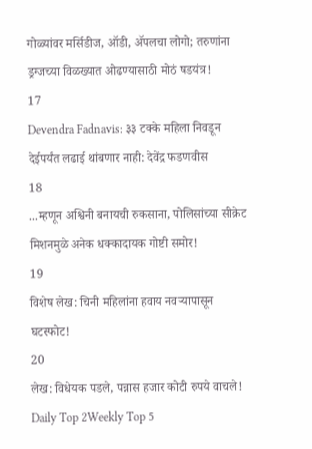गोळ्यांवर मर्सिडीज, ऑडी, ॲपलचा लोगो; तरुणांना ड्रग्जच्या विळख्यात ओढण्यासाठी मोठं षडयंत्र!
17
Devendra Fadnavis: ३३ टक्के महिला निवडून देईपर्यंत लढाई थांबणार नाही: देवेंद्र फडणवीस
18
...म्हणून अश्विनी बनायची रुकसाना, पोलिसांच्या सीक्रेट मिशनमुळे अनेक धक्कादायक गोष्टी समोर!
19
विशेष लेख: चिनी महिलांना हवाय नवऱ्यापासून घटस्फोट!
20
लेख: विधेयक पडले, पन्नास हजार कोटी रुपये वाचले!
Daily Top 2Weekly Top 5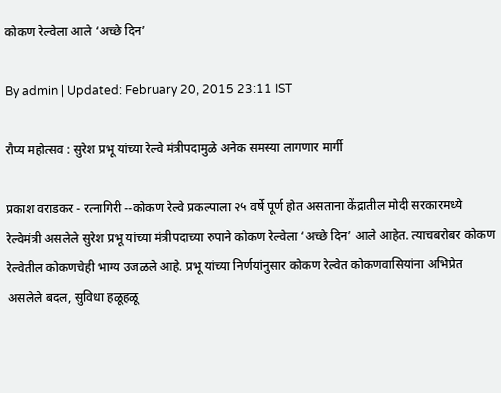कोकण रेल्वेला आले ‘अच्छे दिन’

By admin | Updated: February 20, 2015 23:11 IST

रौप्य महोत्सव : सुरेश प्रभू यांच्या रेल्वे मंत्रीपदामुळे अनेक समस्या लागणार मार्गी

प्रकाश वराडकर - रत्नागिरी --कोकण रेल्वे प्रकल्पाला २५ वर्षे पूर्ण होत असताना केंद्रातील मोदी सरकारमध्ये रेल्वेमंत्री असलेले सुरेश प्रभू यांच्या मंत्रीपदाच्या रुपाने कोकण रेल्वेला ‘अच्छे दिन’ आले आहेत. त्याचबरोबर कोकण रेल्वेतील कोकणचेही भाग्य उजळले आहे. प्रभू यांच्या निर्णयांनुसार कोकण रेल्वेत कोकणवासियांना अभिप्रेत असलेले बदल, सुविधा हळूहळू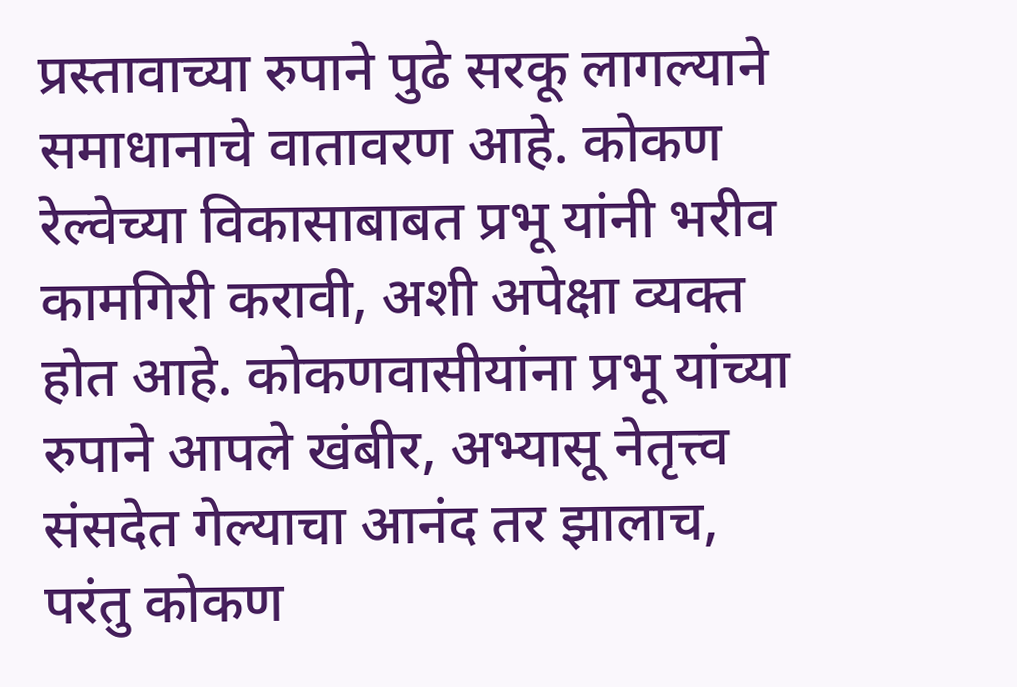प्रस्तावाच्या रुपाने पुढे सरकू लागल्याने समाधानाचे वातावरण आहे. कोकण रेल्वेच्या विकासाबाबत प्रभू यांनी भरीव कामगिरी करावी, अशी अपेक्षा व्यक्त होत आहे. कोकणवासीयांना प्रभू यांच्या रुपाने आपले खंबीर, अभ्यासू नेतृत्त्व संसदेत गेल्याचा आनंद तर झालाच, परंतु कोकण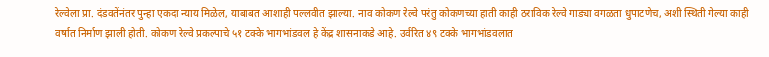रेल्वेला प्रा. दंडवतेंनंतर पुन्हा एकदा न्याय मिळेल, याबाबत आशाही पल्लवीत झाल्या. नाव कोकण रेल्वे परंतु कोकणच्या हाती काही ठराविक रेल्वे गाड्या वगळता धुपाटणेच, अशी स्थिती गेल्या काही वर्षात निर्माण झाली होती. कोकण रेल्वे प्रकल्पाचे ५१ टक्के भागभांडवल हे केंद्र शासनाकडे आहे. उर्वरित ४९ टक्के भागभांडवलात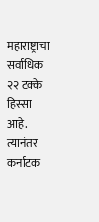महाराष्ट्राचा सर्वाधिक २२ टक्के हिस्सा आहे. त्यानंतर कर्नाटक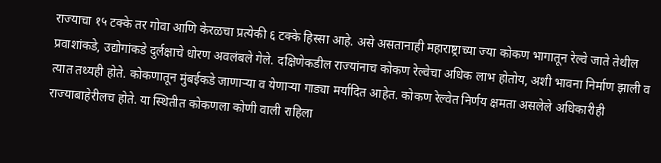राज्याचा १५ टक्के तर गोवा आणि केरळचा प्रत्येकी ६ टक्के हिस्सा आहे. असे असतानाही महाराष्ट्राच्या ज्या कोकण भागातून रेल्वे जाते तेथील प्रवाशांकडे, उद्योगांकडे दुर्लक्षाचे धोरण अवलंबले गेले. दक्षिणेकडील राज्यांनाच कोकण रेल्वेचा अधिक लाभ होतोय, अशी भावना निर्माण झाली व त्यात तथ्यही होते. कोकणातून मुंबईकडे जाणाऱ्या व येणाऱ्या गाड्या मर्यादित आहेत. कोकण रेल्वेत निर्णय क्षमता असलेले अधिकारीही राज्याबाहेरीलच होते. या स्थितीत कोकणला कोणी वाली राहिला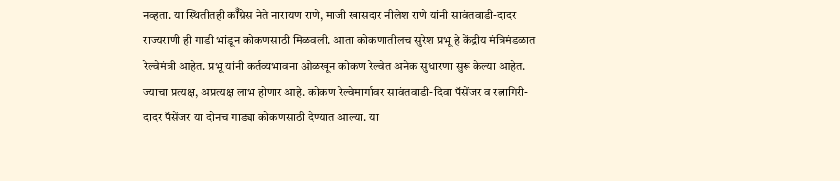नव्हता. या स्थितीतही कॉँग्रेस नेते नारायण राणे, माजी खासदार नीलेश राणे यांनी सावंतवाडी-दादर राज्यराणी ही गाडी भांडून कोकणसाठी मिळवली. आता कोकणातीलच सुरेश प्रभू हे केंद्रीय मंत्रिमंडळात रेल्वेमंत्री आहेत. प्रभू यांनी कर्तव्यभावना ओळखून कोकण रेल्वेत अनेक सुधारणा सुरू केल्या आहेत. ज्याचा प्रत्यक्ष, अप्रत्यक्ष लाभ होणार आहे. कोकण रेल्वेमार्गावर सावंतवाडी-दिवा पॅसेंजर व रत्नागिरी-दादर पॅसेंजर या दोनच गाड्या कोकणसाठी देण्यात आल्या. या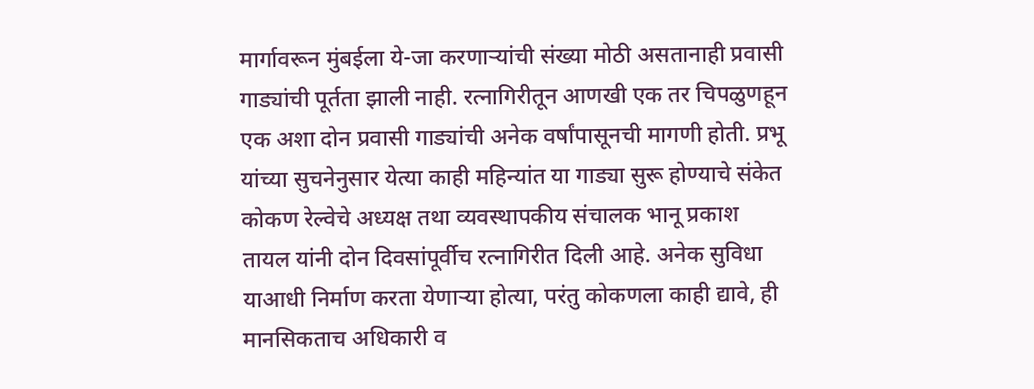मार्गावरून मुंबईला ये-जा करणाऱ्यांची संख्या मोठी असतानाही प्रवासी गाड्यांची पूर्तता झाली नाही. रत्नागिरीतून आणखी एक तर चिपळुणहून एक अशा दोन प्रवासी गाड्यांची अनेक वर्षांपासूनची मागणी होती. प्रभू यांच्या सुचनेनुसार येत्या काही महिन्यांत या गाड्या सुरू होण्याचे संकेत कोकण रेल्वेचे अध्यक्ष तथा व्यवस्थापकीय संचालक भानू प्रकाश तायल यांनी दोन दिवसांपूर्वीच रत्नागिरीत दिली आहे. अनेक सुविधा याआधी निर्माण करता येणाऱ्या होत्या, परंतु कोकणला काही द्यावे, ही मानसिकताच अधिकारी व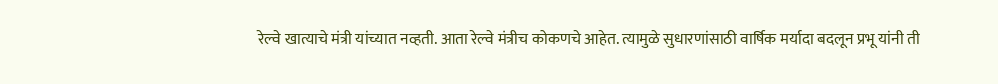रेल्वे खात्याचे मंत्री यांच्यात नव्हती. आता रेल्वे मंत्रीच कोकणचे आहेत. त्यामुळे सुधारणांसाठी वार्षिक मर्यादा बदलून प्रभू यांनी ती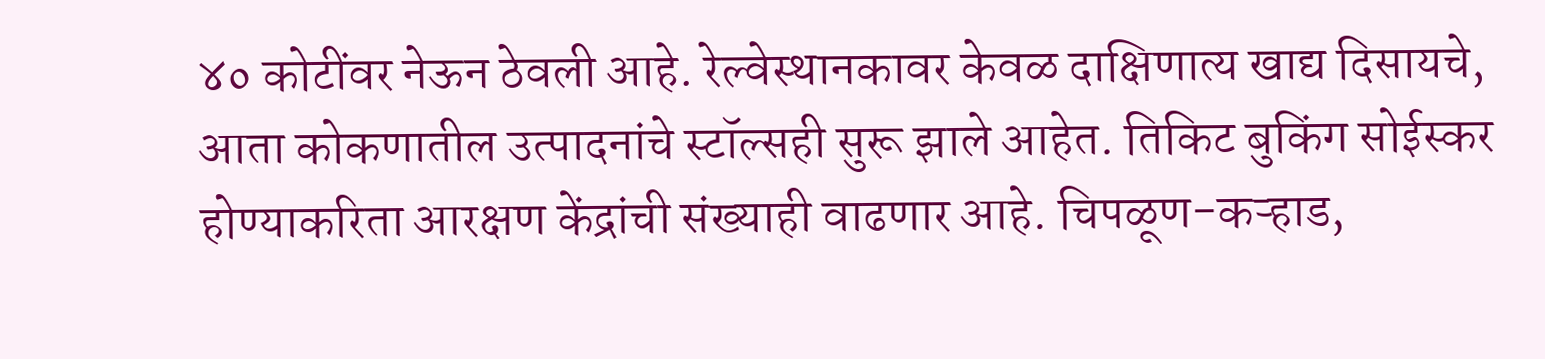४० कोटींवर नेऊन ठेवली आहे. रेल्वेस्थानकावर केवळ दाक्षिणात्य खाद्य दिसायचे, आता कोकणातील उत्पादनांचे स्टॉल्सही सुरू झाले आहेत. तिकिट बुकिंग सोईस्कर होण्याकरिता आरक्षण केंद्रांची संख्याही वाढणार आहे. चिपळूण-कऱ्हाड,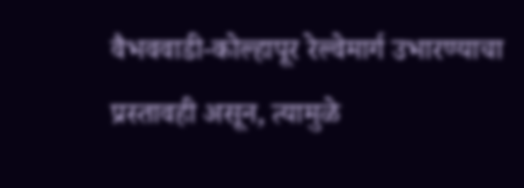वैभववाडी-कोल्हापूर रेल्वेमार्ग उभारण्याचा प्रस्तावही असून, त्यामुळे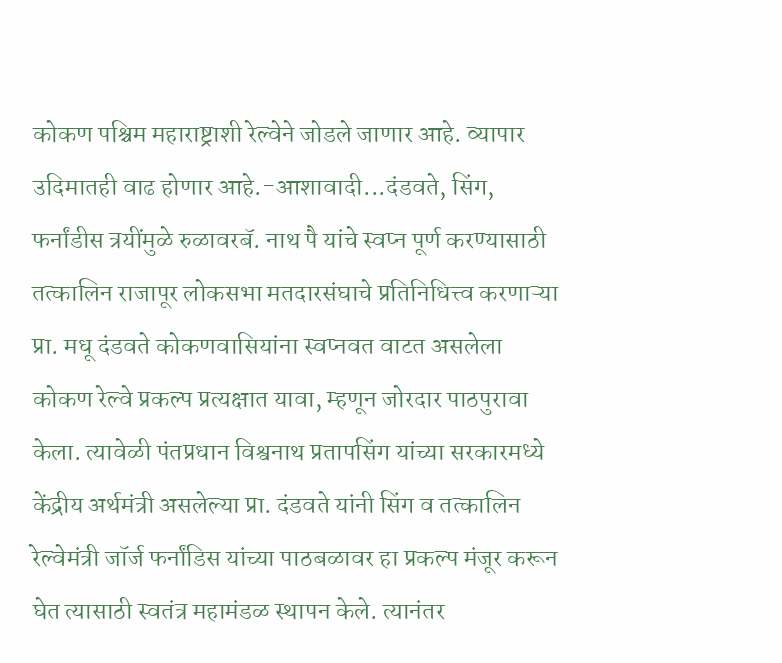कोकण पश्चिम महाराष्ट्राशी रेल्वेने जोडले जाणार आहे. व्यापार उदिमातही वाढ होणार आहे.-आशावादी...दंडवते, सिंग, फर्नांडीस त्रयींमुळे रुळावरबॅ. नाथ पै यांचे स्वप्न पूर्ण करण्यासाठी तत्कालिन राजापूर लोकसभा मतदारसंघाचे प्रतिनिधित्त्व करणाऱ्या प्रा. मधू दंडवते कोकणवासियांना स्वप्नवत वाटत असलेला कोकण रेल्वे प्रकल्प प्रत्यक्षात यावा, म्हणून जोरदार पाठपुरावा केला. त्यावेळी पंतप्रधान विश्वनाथ प्रतापसिंग यांच्या सरकारमध्ये केंद्रीय अर्थमंत्री असलेल्या प्रा. दंडवते यांनी सिंग व तत्कालिन रेल्वेमंत्री जॉर्ज फर्नांडिस यांच्या पाठबळावर हा प्रकल्प मंजूर करून घेत त्यासाठी स्वतंत्र महामंडळ स्थापन केले. त्यानंतर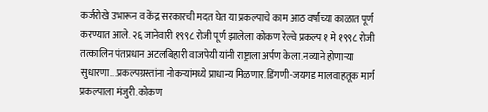कर्जरोखे उभारून व केंद्र सरकारची मदत घेत या प्रकल्पाचे काम आठ वर्षांच्या काळात पूर्ण करण्यात आले. २६ जानेवारी १९९८ रोजी पूर्ण झालेला कोकण रेल्वे प्रकल्प १ मे १९९८ रोजी तत्कालिन पंतप्रधान अटलबिहारी वाजपेयी यांनी राष्ट्राला अर्पण केला.नव्याने होणाऱ्या सुधारणा...प्रकल्पग्रस्तांना नोकऱ्यांमध्ये प्राधान्य मिळणार.डिंगणी-जयगड मालवाहतूक मार्ग प्रकल्पाला मंजुरी.कोकण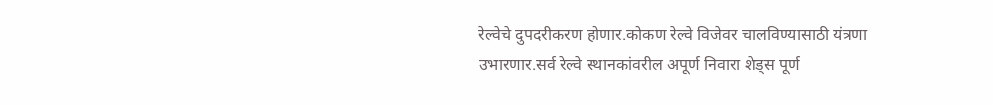रेल्वेचे दुपदरीकरण होणार.कोकण रेल्वे विजेवर चालविण्यासाठी यंत्रणा उभारणार.सर्व रेल्वे स्थानकांवरील अपूर्ण निवारा शेड्स पूर्ण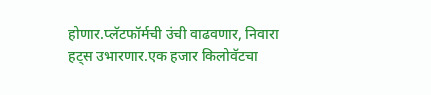होणार.प्लॅटफॉर्मची उंची वाढवणार, निवारा हट्स उभारणार.एक हजार किलोवॅटचा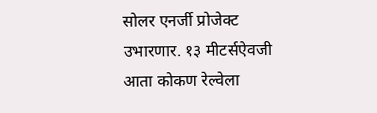सोलर एनर्जी प्रोजेक्ट उभारणार. १३ मीटर्सऐवजी आता कोकण रेल्वेला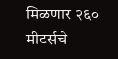मिळणार २६० मीटर्सचे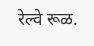रेल्वे रूळ.